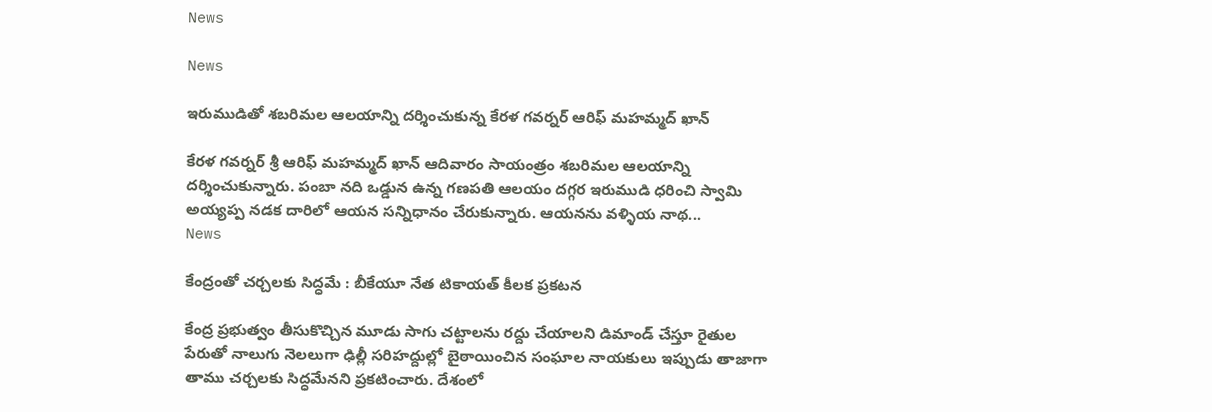News

News

ఇరుముడితో శబరిమల ఆలయాన్ని దర్శించుకున్న కేరళ గవర్నర్ ఆరిఫ్ మహమ్మద్ ఖాన్

కేరళ గవర్నర్ శ్రీ ఆరిఫ్ మహమ్మద్ ఖాన్ ఆదివారం సాయంత్రం శబరిమల ఆలయాన్ని దర్శించుకున్నారు. పంబా నది ఒడ్డున ఉన్న గణపతి ఆలయం దగ్గర ఇరుముడి ధరించి స్వామి అయ్యప్ప నడక దారిలో ఆయన సన్నిధానం చేరుకున్నారు. ఆయనను వళ్ళియ నాథ...
News

కేంద్రంతో చర్చలకు సిద్ధమే : బీకేయూ నేత టికాయత్ కీలక ప్రకటన

కేంద్ర ప్రభుత్వం తీసుకొచ్చిన మూడు సాగు చట్టాలను రద్దు చేయాలని డిమాండ్ చేస్తూ రైతుల పేరుతో నాలుగు నెలలుగా ఢిల్లీ సరిహద్దుల్లో బైఠాయించిన సంఘాల నాయకులు ఇప్పుడు తాజాగా తాము చర్చలకు సిద్ధమేనని ప్రకటించారు. దేశంలో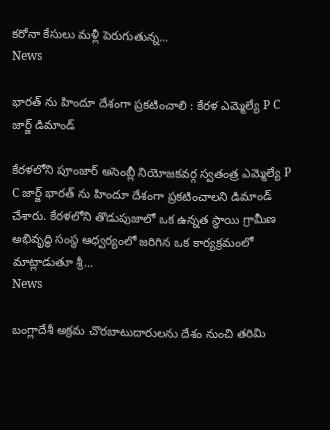కరోనా కేసులు మళ్లీ పెరుగుతున్న...
News

భారత్ ను హిందూ దేశంగా ప్రకటించాలి : కేరళ ఎమ్మెల్యే P C జార్జ్ డిమాండ్

కేరళలోని పూంజార్ అసెంబ్లీ నియోజకవర్గ స్వతంత్ర ఎమ్మెల్యే P C జార్జ్ భారత్ ను హిందూ దేశంగా ప్రకటించాలని డిమాండ్ చేశారు. కేరళలోని తొడుపుజాలో ఒక ఉన్నత స్థాయి గ్రామీణ అభివృద్ధి సంస్థ ఆధ్వర్యంలో జరిగిన ఒక కార్యక్రమంలో మాట్లాడుతూ శ్రీ...
News

బంగ్లాదేశీ అక్రమ చొరబాటుదారులను దేశం నుంచి తరిమి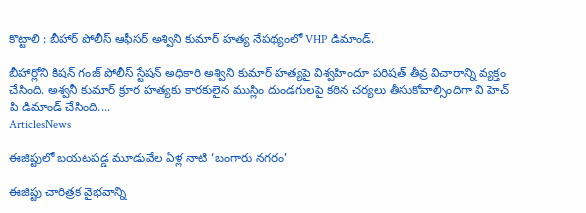కొట్టాలి : బీహార్ పోలీస్ ఆఫీసర్ అశ్విని కుమార్ హత్య నేపథ్యంలో VHP డిమాండ్.

బీహార్లోని కిషన్ గంజ్ పోలీస్ స్టేషన్ అధికారి అశ్విని కుమార్ హత్యపై విశ్వహిందూ పరిషత్ తీవ్ర విచారాన్ని వ్యక్తం చేసింది. అశ్వనీ కుమార్ క్రూర హత్యకు కారకులైన ముస్లిం దుండగులపై కఠిన చర్యలు తీసుకోవాల్సిందిగా వి హెచ్ పి డిమాండ్ చేసింది....
ArticlesNews

ఈజిప్టులో బయటపడ్డ మూడువేల ఏళ్ల నాటి ‘బంగారు నగరం’

ఈజిప్టు చారిత్రక వైభవాన్ని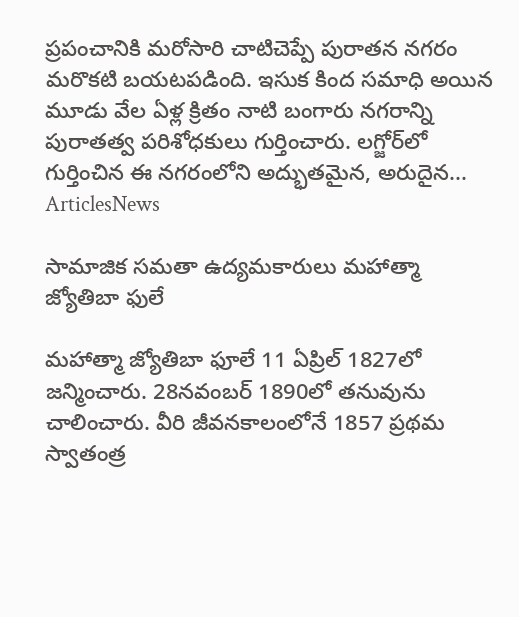ప్రపంచానికి మరోసారి చాటిచెప్పే పురాతన నగరం మరొకటి బయటపడింది. ఇసుక కింద సమాధి అయిన మూడు వేల ఏళ్ల క్రితం నాటి బంగారు నగరాన్ని పురాతత్వ పరిశోధకులు గుర్తించారు. లగ్జోర్‌లో గుర్తించిన ఈ నగరంలోని అద్భుతమైన, అరుదైన...
ArticlesNews

సామాజిక సమతా ఉద్యమకారులు మహాత్మా జ్యోతిబా ఫులే

మహాత్మా జ్యోతిబా ఫూలే 11 ఏప్రిల్ 1827లో జన్మించారు. 28నవంబర్ 1890లో తనువును చాలించారు. వీరి జీవనకాలంలోనే 1857 ప్రథమ స్వాతంత్ర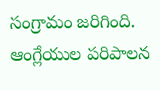సంగ్రామం జరిగింది. ఆంగ్లేయుల పరిపాలన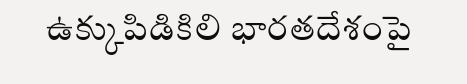ఉక్కుపిడికిలి భారతదేశంపై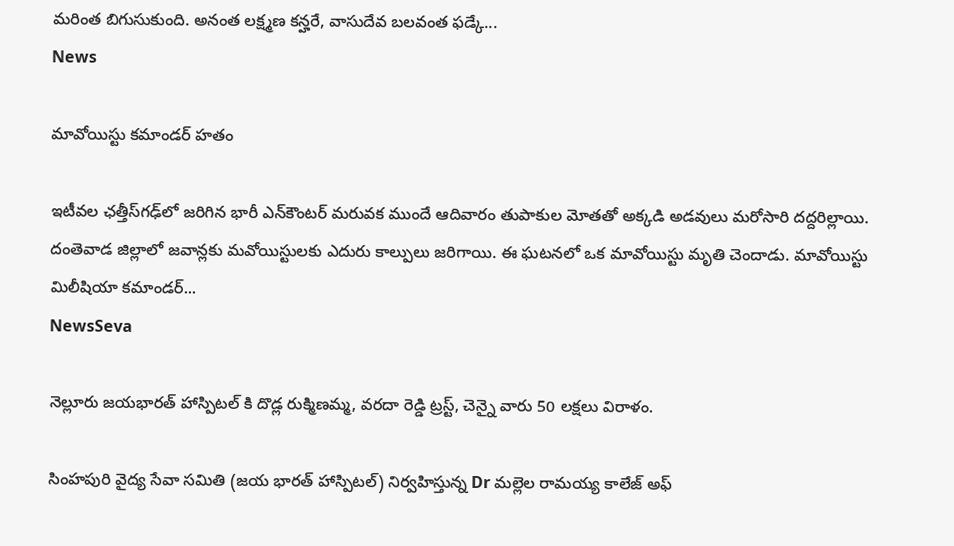మరింత బిగుసుకుంది. అనంత లక్ష్మణ కన్హరే, వాసుదేవ బలవంత ఫడ్కే...
News

మావోయిస్టు కమాండర్ హతం

ఇటీవల ఛత్తీస్‌గఢ్‌లో జరిగిన భారీ ఎన్‌కౌంటర్‌ మరువక ముందే ఆదివారం తుపాకుల మోతతో అక్కడి అడవులు మరోసారి దద్దరిల్లాయి. దంతెవాడ జిల్లాలో జవాన్లకు మవోయిస్టులకు ఎదురు కాల్పులు జరిగాయి. ఈ ఘటనలో ఒక మావోయిస్టు మృతి చెందాడు. మావోయిస్టు మిలీషియా కమాండర్‌...
NewsSeva

నెల్లూరు జయభారత్ హాస్పిటల్ కి దొడ్ల రుక్మిణమ్మ, వరదా రెడ్డి ట్రస్ట్, చెన్నై వారు 50 లక్షలు విరాళం.

సింహపురి వైద్య సేవా సమితి (జయ భారత్ హాస్పిటల్) నిర్వహిస్తున్న Dr మల్లెల రామయ్య కాలేజ్ అఫ్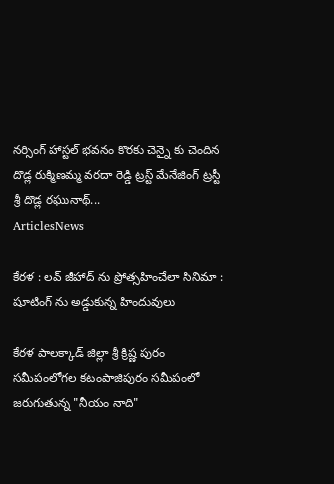నర్సింగ్ హాస్టల్ భవనం కొరకు చెన్నై కు చెందిన దొడ్ల రుక్మిణమ్మ వరదా రెడ్డి ట్రస్ట్ మేనేజింగ్ ట్రస్టీ శ్రీ దొడ్ల రఘునాథ్...
ArticlesNews

కేరళ : లవ్ జీహాద్ ను ప్రోత్సహించేలా సినిమా : షూటింగ్ ను అడ్డుకున్న హిందువులు

కేరళ పాలక్కాడ్ జిల్లా శ్రీ క్రిష్ణ పురం సమీపంలోగల కటంపాజిపురం సమీపంలో జరుగుతున్న "నీయం నాది"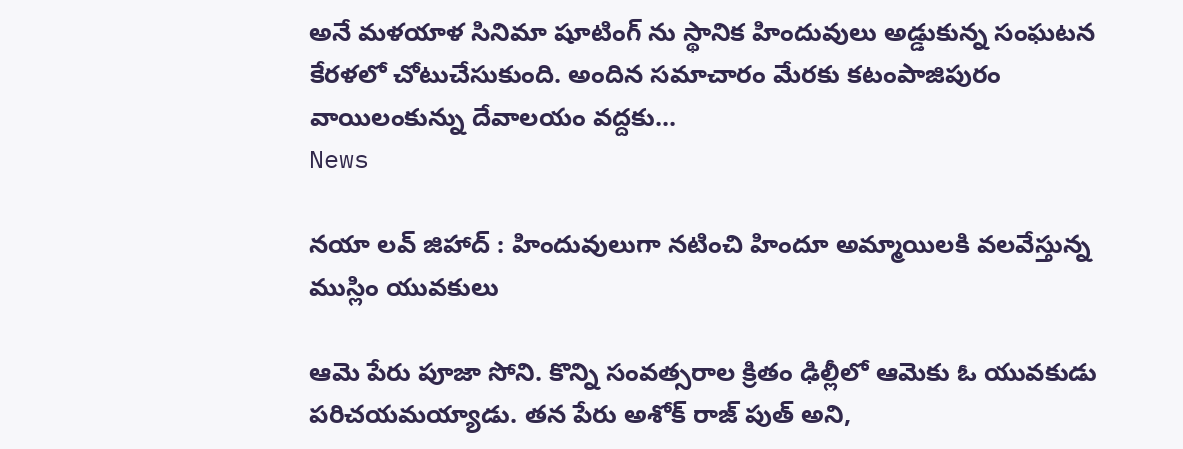అనే మళయాళ సినిమా షూటింగ్ ను స్థానిక హిందువులు అడ్డుకున్న సంఘటన కేరళలో చోటుచేసుకుంది. అందిన సమాచారం మేరకు కటంపాజిపురం వాయిలంకున్ను దేవాలయం వద్దకు...
News

నయా లవ్ జిహాద్ : హిందువులుగా నటించి హిందూ అమ్మాయిలకి వలవేస్తున్న ముస్లిం యువకులు

ఆమె పేరు పూజా సోని. కొన్ని సంవత్సరాల క్రితం ఢిల్లీలో ఆమెకు ఓ యువకుడు పరిచయమయ్యాడు. తన పేరు అశోక్ రాజ్ పుత్ అని,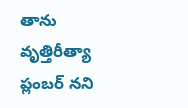తాను వృత్తిరీత్యా ప్లంబర్ నని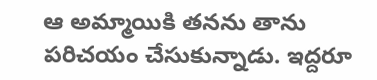ఆ అమ్మాయికి తనను తాను పరిచయం చేసుకున్నాడు. ఇద్దరూ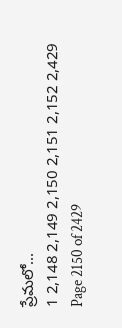ప్రేమలో...
1 2,148 2,149 2,150 2,151 2,152 2,429
Page 2150 of 2429